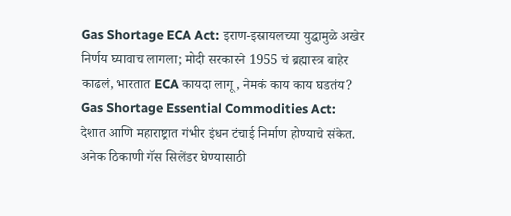Gas Shortage ECA Act: इराण-इस्रायलच्या युद्धामुळे अखेर निर्णय घ्यावाच लागला; मोदी सरकारने 1955 चं ब्रह्मास्त्र बाहेर काढलं, भारतात ECA कायदा लागू, नेमकं काय काय घडतंय?
Gas Shortage Essential Commodities Act: देशात आणि महाराष्ट्रात गंभीर इंधन टंचाई निर्माण होण्याचे संकेत. अनेक ठिकाणी गॅस सिलेंडर घेण्यासाठी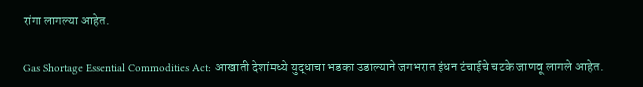रांगा लागल्या आहेत.

Gas Shortage Essential Commodities Act: आखाती देशांमध्ये युद्धाचा भडका उडाल्याने जगभरात इंधन टंचाईचे चटके जाणवू लागले आहेत.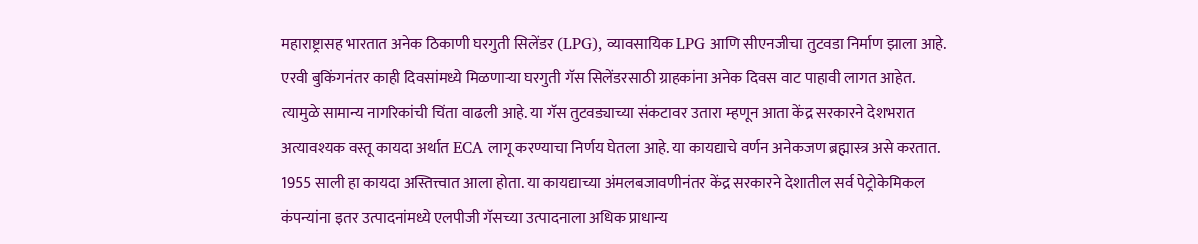महाराष्ट्रासह भारतात अनेक ठिकाणी घरगुती सिलेंडर (LPG), व्यावसायिक LPG आणि सीएनजीचा तुटवडा निर्माण झाला आहे. एरवी बुकिंगनंतर काही दिवसांमध्ये मिळणाऱ्या घरगुती गॅस सिलेंडरसाठी ग्राहकांना अनेक दिवस वाट पाहावी लागत आहेत. त्यामुळे सामान्य नागरिकांची चिंता वाढली आहे. या गॅस तुटवड्याच्या संकटावर उतारा म्हणून आता केंद्र सरकारने देशभरात अत्यावश्यक वस्तू कायदा अर्थात ECA लागू करण्याचा निर्णय घेतला आहे. या कायद्याचे वर्णन अनेकजण ब्रह्मास्त्र असे करतात. 1955 साली हा कायदा अस्तित्त्वात आला होता. या कायद्याच्या अंमलबजावणीनंतर केंद्र सरकारने देशातील सर्व पेट्रोकेमिकल कंपन्यांना इतर उत्पादनांमध्ये एलपीजी गॅसच्या उत्पादनाला अधिक प्राधान्य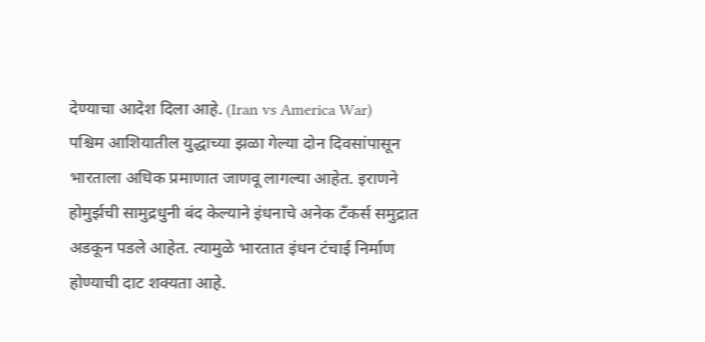देण्याचा आदेश दिला आहे. (Iran vs America War)
पश्चिम आशियातील युद्धाच्या झळा गेल्या दोन दिवसांपासून भारताला अधिक प्रमाणात जाणवू लागल्या आहेत. इराणने होमुर्झची सामुद्रधुनी बंद केल्याने इंधनाचे अनेक टँकर्स समुद्रात अडकून पडले आहेत. त्यामुळे भारतात इंधन टंचाई निर्माण होण्याची दाट शक्यता आहे.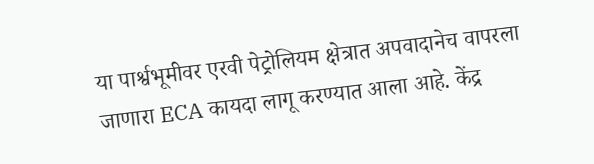या पार्श्वभूमीवर एरवी पेट्रोलियम क्षेत्रात अपवादानेच वापरला जाणारा ECA कायदा लागू करण्यात आला आहे. केंद्र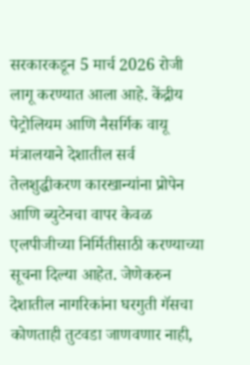सरकारकडून 5 मार्च 2026 रोजी लागू करण्यात आला आहे. केंद्रीय पेट्रोलियम आणि नैसर्गिक वायू मंत्रालयाने देशातील सर्व तेलशुद्धीकरण कारखान्यांना प्रोपेन आणि ब्युटेनचा वापर केवळ एलपीजीच्या निर्मितीसाठी करण्याच्या सूचना दिल्या आहेत. जेणेकरुन देशातील नागरिकांना घरगुती गॅसचा कोणताही तुटवडा जाणवणार नाही,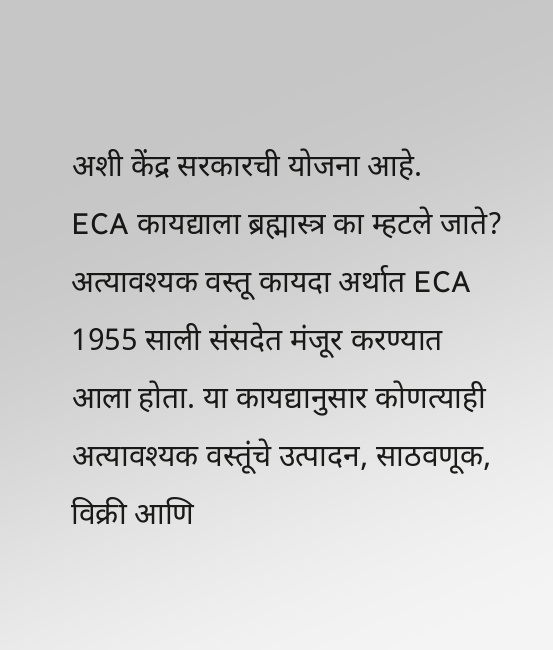अशी केंद्र सरकारची योजना आहे.
ECA कायद्याला ब्रह्मास्त्र का म्हटले जाते?
अत्यावश्यक वस्तू कायदा अर्थात ECA 1955 साली संसदेत मंजूर करण्यात आला होता. या कायद्यानुसार कोणत्याही अत्यावश्यक वस्तूंचे उत्पादन, साठवणूक, विक्री आणि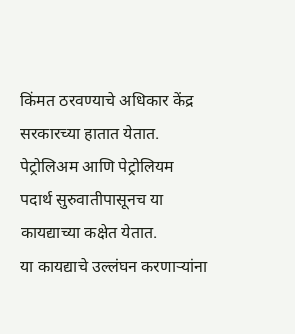किंमत ठरवण्याचे अधिकार केंद्र सरकारच्या हातात येतात. पेट्रोलिअम आणि पेट्रोलियम पदार्थ सुरुवातीपासूनच या कायद्याच्या कक्षेत येतात.
या कायद्याचे उल्लंघन करणाऱ्यांना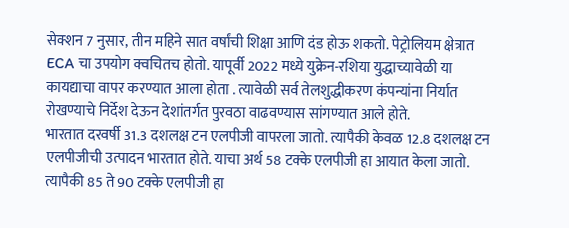सेक्शन 7 नुसार, तीन महिने सात वर्षांची शिक्षा आणि दंड होऊ शकतो. पेट्रोलियम क्षेत्रात ECA चा उपयोग क्वचितच होतो. यापूर्वी 2022 मध्ये युक्रेन-रशिया युद्धाच्यावेळी या कायद्याचा वापर करण्यात आला होता . त्यावेळी सर्व तेलशुद्धीकरण कंपन्यांना निर्यात रोखण्याचे निर्देश देऊन देशांतर्गत पुरवठा वाढवण्यास सांगण्यात आले होते.
भारतात दरवर्षी 31.3 दशलक्ष टन एलपीजी वापरला जातो. त्यापैकी केवळ 12.8 दशलक्ष टन एलपीजीची उत्पादन भारतात होते. याचा अर्थ 58 टक्के एलपीजी हा आयात केला जातो. त्यापैकी 85 ते 90 टक्के एलपीजी हा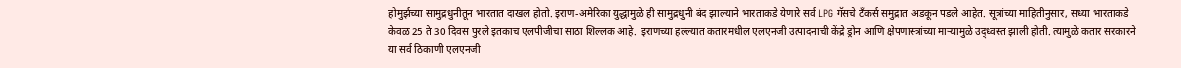होमुर्झच्या सामुद्रधुनीतून भारतात दाखल होतो. इराण-अमेरिका युद्धामुळे ही सामुद्रधुनी बंद झाल्याने भारताकडे येणारे सर्व LPG गॅसचे टँकर्स समुद्रात अडकून पडले आहेत. सूत्रांच्या माहितीनुसार, सध्या भारताकडे केवळ 25 ते 30 दिवस पुरले इतकाच एलपीजीचा साठा शिल्लक आहे. इराणच्या हल्ल्यात कतारमधील एलएनजी उत्पादनाची केंद्रे ड्रोन आणि क्षेपणास्त्रांच्या माऱ्यामुळे उद्ध्वस्त झाली होती. त्यामुळे कतार सरकारने या सर्व ठिकाणी एलएनजी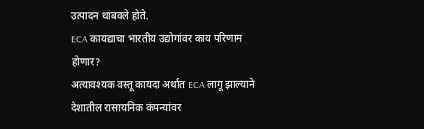उत्पादन थांबवले होते.
ECA कायद्याचा भारतीय उद्योगांवर काय परिणाम होणार?
अत्यावश्यक वस्तू कायदा अर्थात ECA लागू झाल्याने देशातील रासायनिक कंपन्यांवर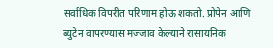सर्वाधिक विपरीत परिणाम होऊ शकतो. प्रोपेन आणि ब्युटेन वापरण्यास मज्जाव केल्याने रासायनिक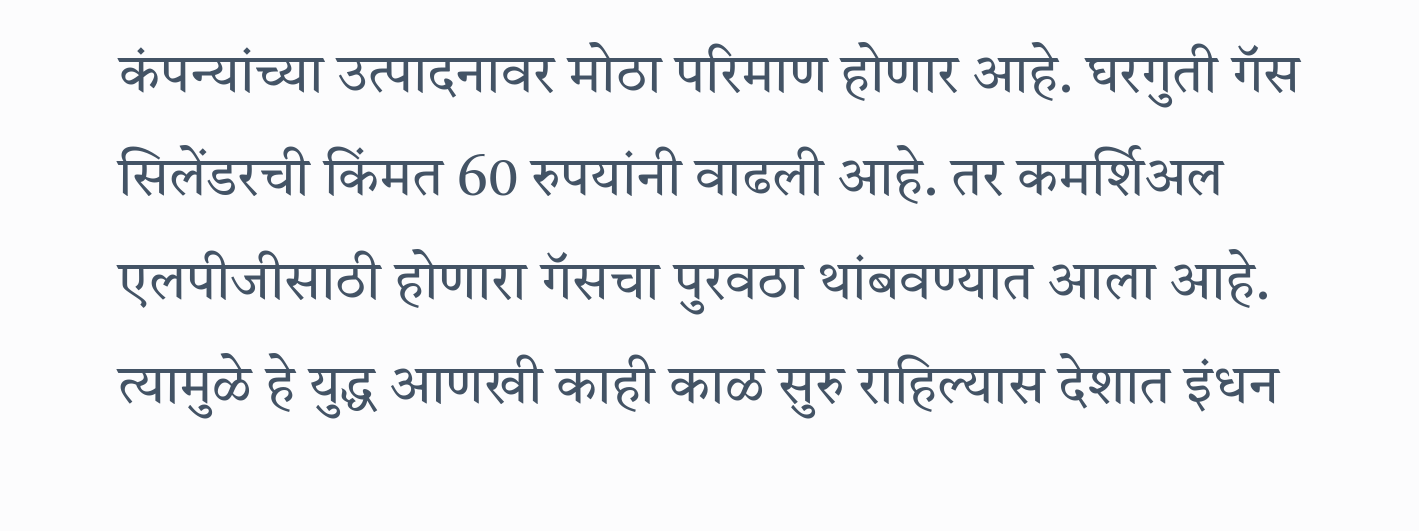कंपन्यांच्या उत्पादनावर मोठा परिमाण होणार आहे. घरगुती गॅस सिलेंडरची किंमत 60 रुपयांनी वाढली आहे. तर कमर्शिअल एलपीजीसाठी होणारा गॅसचा पुरवठा थांबवण्यात आला आहे. त्यामुळे हे युद्ध आणखी काही काळ सुरु राहिल्यास देशात इंधन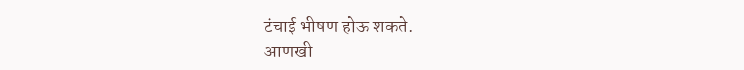टंचाई भीषण होऊ शकते.
आणखी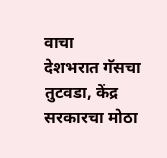वाचा
देशभरात गॅसचा तुटवडा, केंद्र सरकारचा मोठा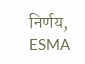निर्णय, ESMA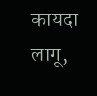कायदा लागू,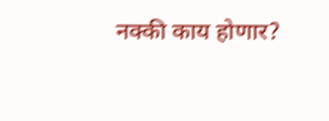नक्की काय होणार?